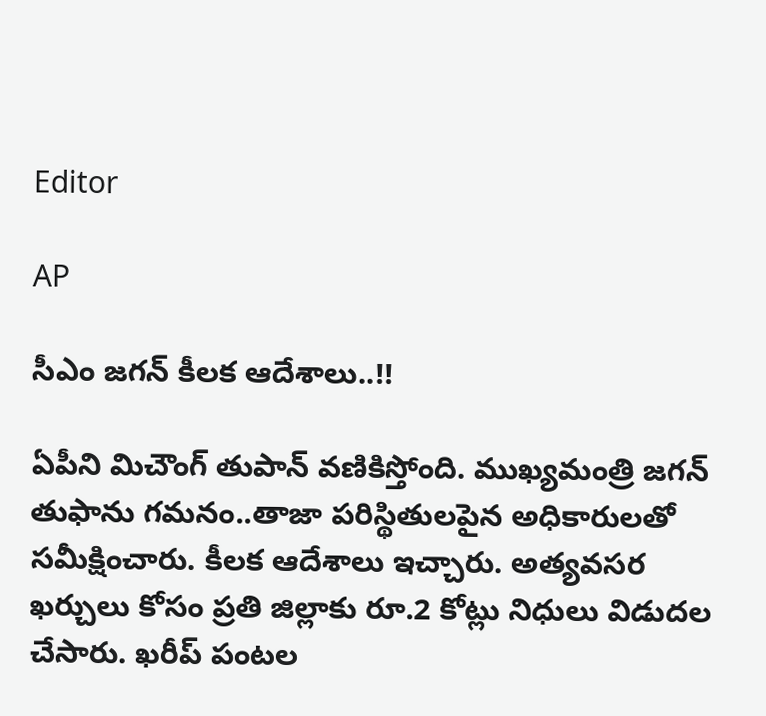Editor

AP

సీఎం జగన్ కీలక ఆదేశాలు..!!

ఏపీని మిచౌంగ్ తుపాన్‌ వణికిస్తోంది. ముఖ్యమంత్రి జగన్ తుఫాను గమనం..తాజా పరిస్థితులపైన అధికారులతో సమీక్షించారు. కీలక ఆదేశాలు ఇచ్చారు. అత్యవసర ఖర్చులు కోసం ప్రతి జిల్లాకు రూ.2 కోట్లు నిధులు విడుదల చేసారు. ఖరీప్‌ పంటల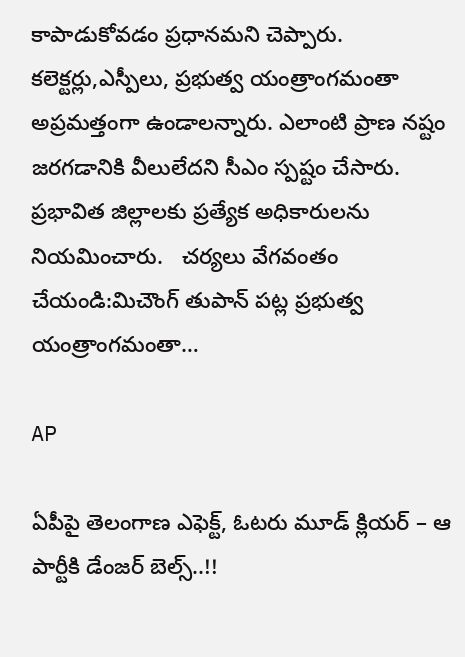కాపాడుకోవడం ప్రధానమని చెప్పారు. కలెక్టర్లు,ఎస్పీలు, ప్రభుత్వ యంత్రాంగమంతా అప్రమత్తంగా ఉండాలన్నారు. ఎలాంటి ప్రాణ నష్టం జరగడానికి వీలులేదని సీఎం స్పష్టం చేసారు. ప్రభావిత జిల్లాలకు ప్రత్యేక అధికారులను నియమించారు.   చర్యలు వేగవంతం చేయండి:మిచౌంగ్ తుపాన్‌ పట్ల ప్ర‌భుత్వ యంత్రాంగ‌మంతా…

AP

ఏపీపై తెలంగాణ ఎఫెక్ట్, ఓటరు మూడ్ క్లియర్ – ఆ పార్టీకి డేంజర్ బెల్స్..!!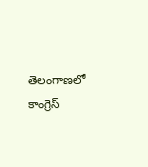తెలంగాణలో కాంగ్రెస్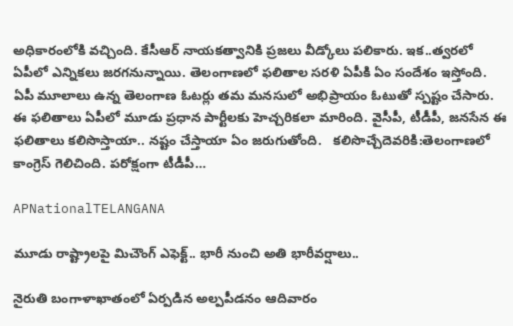అధికారంలోకి వచ్చింది. కేసీఆర్ నాయకత్వానికి ప్రజలు వీడ్కోలు పలికారు. ఇక..త్వరలో ఏపీలో ఎన్నికలు జరగనున్నాయి. తెలంగాణలో ఫలితాల సరళి ఏపీకి ఏం సందేశం ఇస్తోంది. ఏపీ మూలాలు ఉన్న తెలంగాణ ఓటర్లు తమ మనసులో అభిప్రాయం ఓటుతో స్పష్టం చేసారు. ఈ ఫలితాలు ఏపీలో మూడు ప్రధాన పార్టీలకు హెచ్చరికలా మారింది. వైసీపీ, టీడీపీ, జనసేన ఈ ఫలితాలు కలిసొస్తాయా.. నష్టం చేస్తాయా ఏం జరుగుతోంది.   కలిసొచ్చేదెవరికి:తెలంగాణలో కాంగ్రెస్ గెలిచింది. పరోక్షంగా టీడీపీ…

APNationalTELANGANA

మూడు రాష్ట్రాలపై మిచౌంగ్ ఎఫెక్ట్.. భారీ నుంచి అతి భారీవర్షాలు..

నైరుతి బంగాళాఖాతంలో ఏర్పడిన అల్పపీడనం ఆదివారం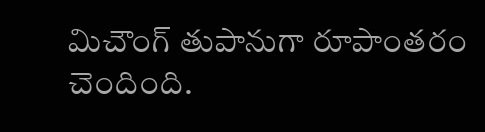మిచౌంగ్ తుపానుగా రూపాంతరం చెందింది.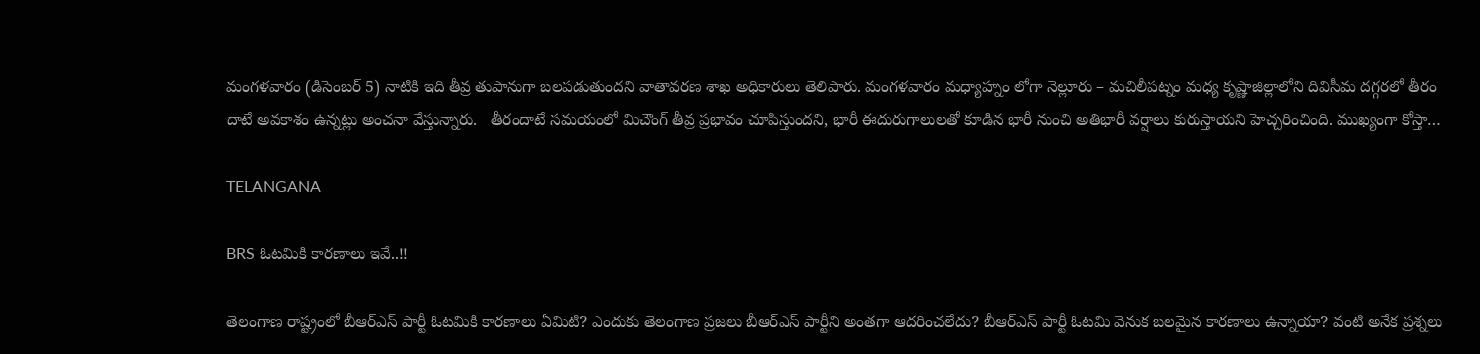మంగళవారం (డిసెంబర్ 5) నాటికి ఇది తీవ్ర తుపానుగా బలపడుతుందని వాతావరణ శాఖ అధికారులు తెలిపారు. మంగళవారం మధ్యాహ్నం లోగా నెల్లూరు – మచిలీపట్నం మధ్య కృష్ణాజిల్లాలోని దివిసీమ దగ్గరలో తీరం దాటే అవకాశం ఉన్నట్లు అంచనా వేస్తున్నారు.   తీరందాటే సమయంలో మిచౌంగ్ తీవ్ర ప్రభావం చూపిస్తుందని, భారీ ఈదురుగాలులతో కూడిన భారీ నుంచి అతిభారీ వర్షాలు కురుస్తాయని హెచ్చరించింది. ముఖ్యంగా కోస్తా…

TELANGANA

BRS ఓటమికి కారణాలు ఇవే..!!

తెలంగాణ రాష్ట్రంలో బీఆర్ఎస్ పార్టీ ఓటమికి కారణాలు ఏమిటి? ఎందుకు తెలంగాణ ప్రజలు బీఆర్ఎస్ పార్టీని అంతగా ఆదరించలేదు? బీఆర్ఎస్ పార్టీ ఓటమి వెనుక బలమైన కారణాలు ఉన్నాయా? వంటి అనేక ప్రశ్నలు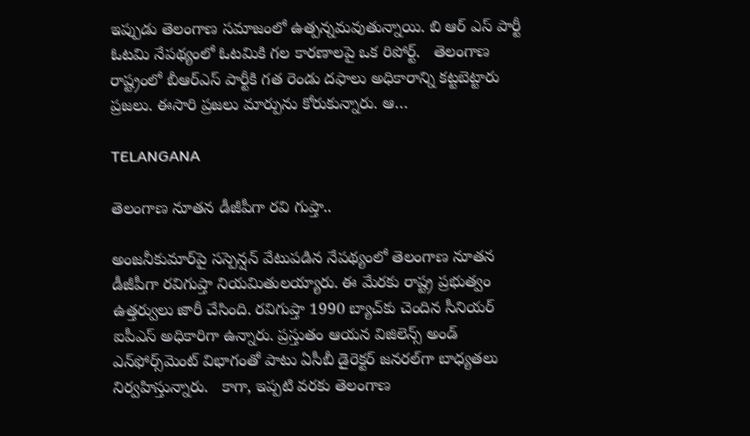ఇప్పుడు తెలంగాణ సమాజంలో ఉత్పన్నమవుతున్నాయి. బి ఆర్ ఎస్ పార్టీ ఓటమి నేపథ్యంలో ఓటమికి గల కారణాలపై ఒక రిపోర్ట్.   తెలంగాణ రాష్ట్రంలో బీఆర్ఎస్ పార్టీకి గత రెండు దఫాలు అధికారాన్ని కట్టబెట్టారు ప్రజలు. ఈసారి ప్రజలు మార్పును కోరుకున్నారు. ఆ…

TELANGANA

తెలంగాణ నూతన డీజీపీగా రవి గుప్తా..

అంజనీకుమార్‌పై సస్పెన్షన్ వేటుపడిన నేపథ్యంలో తెలంగాణ నూతన డీజీపీగా రవిగుప్తా నియమితులయ్యారు. ఈ మేరకు రాష్ట్ర ప్రభుత్వం ఉత్తర్వులు జారీ చేసింది. రవిగుప్తా 1990 బ్యాచ్‌కు చెందిన సీనియర్ ఐపీఎస్ అధికారిగా ఉన్నారు. ప్రస్తుతం ఆయన విజిలెన్స్ అండ్‌ ఎన్‌ఫోర్స్‌మెంట్ విభాగంతో పాటు ఏసీబీ డైరెక్టర్ జనరల్‌గా బాధ్యతలు నిర్వహిస్తున్నారు.   కాగా, ఇప్పటి వరకు తెలంగాణ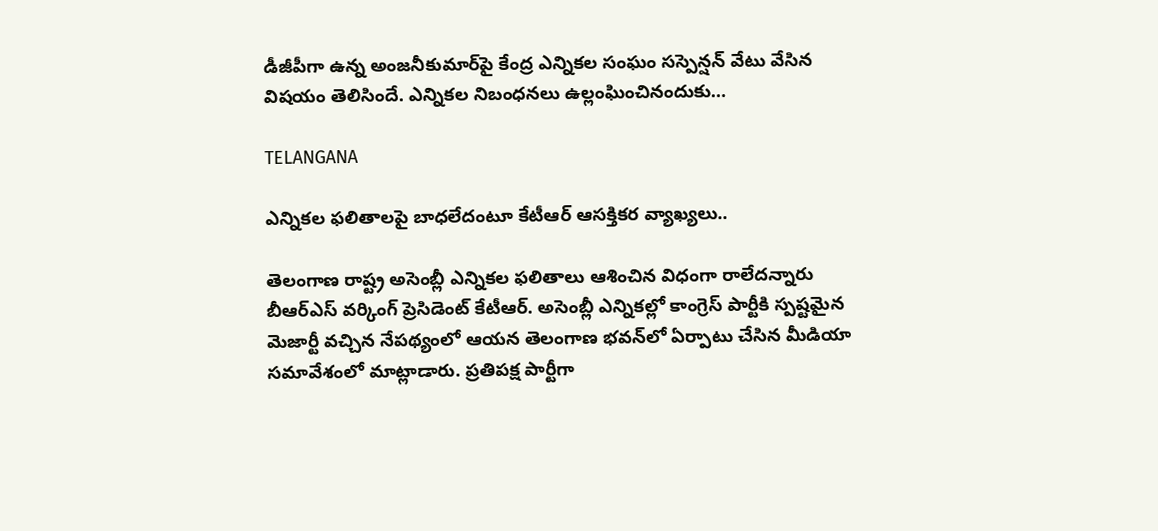డీజీపీగా ఉన్న అంజనీకుమార్‌పై కేంద్ర ఎన్నికల సంఘం సస్పెన్షన్ వేటు వేసిన విషయం తెలిసిందే. ఎన్నికల నిబంధనలు ఉల్లంఘించినందుకు…

TELANGANA

ఎన్నికల ఫలితాలపై బాధలేదంటూ కేటీఆర్ ఆసక్తికర వ్యాఖ్యలు..

తెలంగాణ రాష్ట్ర అసెంబ్లీ ఎన్నికల ఫలితాలు ఆశించిన విధంగా రాలేదన్నారు బీఆర్ఎస్ వర్కింగ్ ప్రెసిడెంట్ కేటీఆర్. అసెంబ్లీ ఎన్నికల్లో కాంగ్రెస్ పార్టీకి స్పష్టమైన మెజార్టీ వచ్చిన నేపథ్యంలో ఆయన తెలంగాణ భవన్‌లో ఏర్పాటు చేసిన మీడియా సమావేశంలో మాట్లాడారు. ప్రతిపక్ష పార్టీగా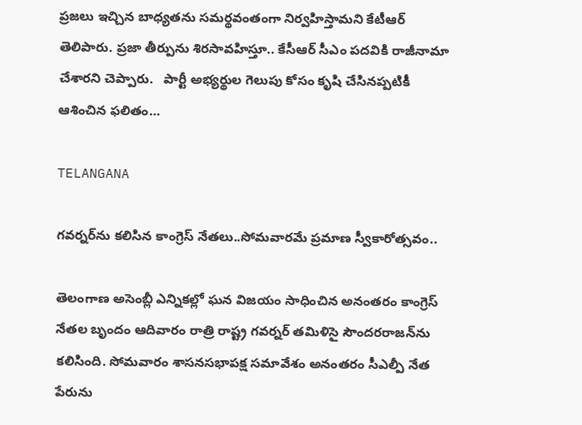ప్రజలు ఇచ్చిన బాధ్యతను సమర్థవంతంగా నిర్వహిస్తామని కేటీఆర్ తెలిపారు. ప్రజా తీర్పును శిరసావహిస్తూ.. కేసీఆర్ సీఎం పదవికి రాజీనామా చేశారని చెప్పారు.   పార్టీ అభ్యర్థుల గెలుపు కోసం కృషి చేసినప్పటికీ ఆశించిన ఫలితం…

TELANGANA

గవర్నర్‌ను కలిసిన కాంగ్రెస్ నేతలు..సోమవారమే ప్రమాణ స్వీకారోత్సవం..

తెలంగాణ అసెంబ్లీ ఎన్నికల్లో ఘన విజయం సాధించిన అనంతరం కాంగ్రెస్ నేతల బృందం ఆదివారం రాత్రి రాష్ట్ర గవర్నర్ తమిళిసై సౌందరరాజన్‌ను కలిసింది. సోమవారం శాసనసభాపక్ష సమావేశం అనంతరం సీఎల్పీ నేత పేరును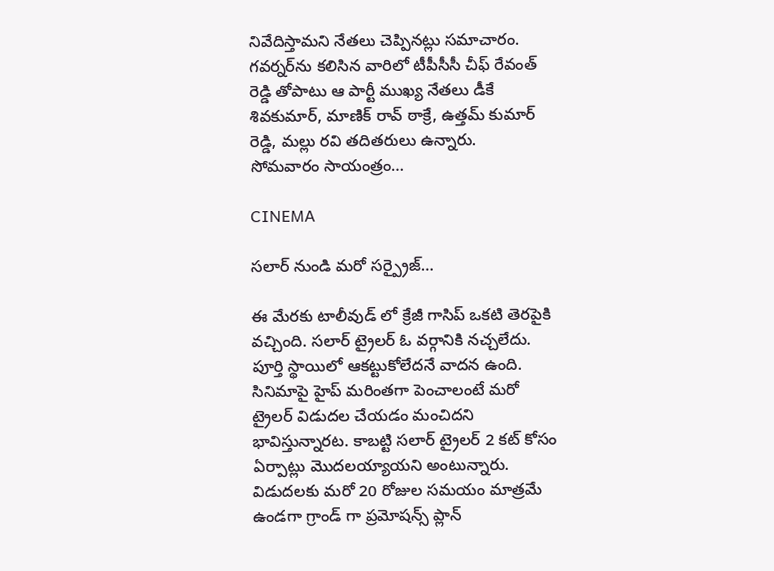నివేదిస్తామని నేతలు చెప్పినట్లు సమాచారం. గవర్నర్‌ను కలిసిన వారిలో టీపీసీసీ చీఫ్ రేవంత్ రెడ్డి తోపాటు ఆ పార్టీ ముఖ్య నేతలు డీకే శివకుమార్, మాణిక్ రావ్ ఠాక్రే, ఉత్తమ్ కుమార్ రెడ్డి, మల్లు రవి తదితరులు ఉన్నారు.   సోమవారం సాయంత్రం…

CINEMA

సలార్ నుండి మరో సర్ప్రైజ్…

ఈ మేరకు టాలీవుడ్ లో క్రేజీ గాసిప్ ఒకటి తెరపైకి వచ్చింది. సలార్ ట్రైలర్ ఓ వర్గానికి నచ్చలేదు. పూర్తి స్థాయిలో ఆకట్టుకోలేదనే వాదన ఉంది. సినిమాపై హైప్ మరింతగా పెంచాలంటే మరో ట్రైలర్ విడుదల చేయడం మంచిదని భావిస్తున్నారట. కాబట్టి సలార్ ట్రైలర్ 2 కట్ కోసం ఏర్పాట్లు మొదలయ్యాయని అంటున్నారు. విడుదలకు మరో 20 రోజుల సమయం మాత్రమే ఉండగా గ్రాండ్ గా ప్రమోషన్స్ ప్లాన్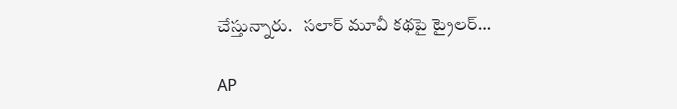చేస్తున్నారు.   సలార్ మూవీ కథపై ట్రైలర్…

AP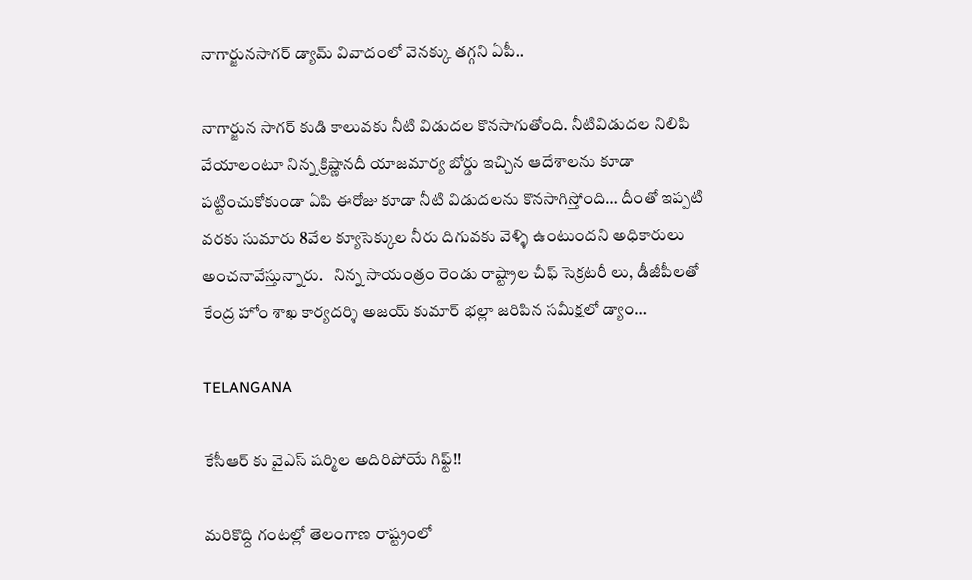నాగార్జునసాగర్ డ్యామ్ వివాదంలో వెనక్కు తగ్గని ఏపీ..

నాగార్జున సాగర్‌ కుడి కాలువకు నీటి విడుదల కొనసాగుతోంది. నీటివిడుదల నిలిపి వేయాలంటూ నిన్న క్రిష్ణానదీ యాజమార్య బోర్డు ఇచ్చిన ఆదేశాలను కూడా పట్టించుకోకుండా ఏపి ఈరోజు కూడా నీటి విడుదలను కొనసాగిస్తోంది… దీంతో ఇప్పటి వరకు సుమారు 8వేల క్యూసెక్కుల నీరు దిగువకు వెళ్ళి ఉంటుందని అధికారులు అంచనావేస్తున్నారు.   నిన్న సాయంత్రం రెండు రాష్ట్రాల చీఫ్ సెక్రటరీ లు, డీజీపీలతో కేంద్ర హోం శాఖ కార్యదర్శి అజయ్ కుమార్ భల్లా జరిపిన సమీక్షలో డ్యాం…

TELANGANA

కేసీఆర్ కు వైఎస్ షర్మిల అదిరిపోయే గిఫ్ట్!!

మరికొద్ది గంటల్లో తెలంగాణ రాష్ట్రంలో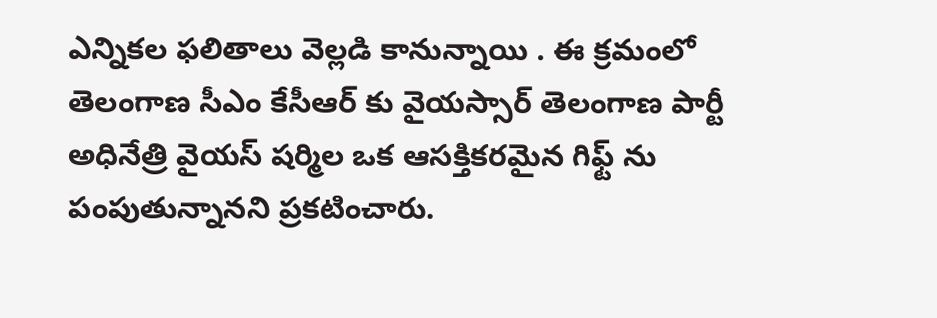ఎన్నికల ఫలితాలు వెల్లడి కానున్నాయి . ఈ క్రమంలో తెలంగాణ సీఎం కేసీఆర్ కు వైయస్సార్ తెలంగాణ పార్టీ అధినేత్రి వైయస్ షర్మిల ఒక ఆసక్తికరమైన గిఫ్ట్ ను పంపుతున్నానని ప్రకటించారు.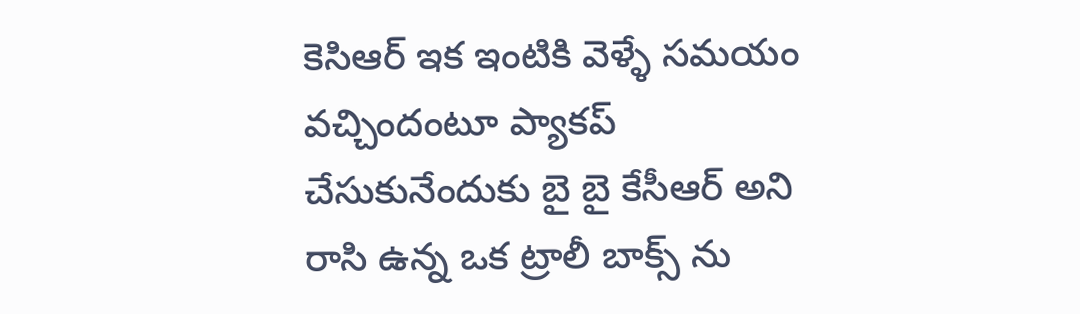కెసిఆర్ ఇక ఇంటికి వెళ్ళే సమయం వచ్చిందంటూ ప్యాకప్ చేసుకునేందుకు బై బై కేసీఆర్ అని రాసి ఉన్న ఒక ట్రాలీ బాక్స్ ను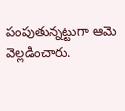పంపుతున్నట్టుగా ఆమె వెల్లడించారు.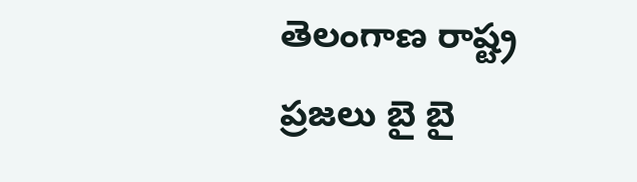తెలంగాణ రాష్ట్ర ప్రజలు బై బై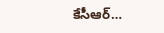కేసీఆర్…